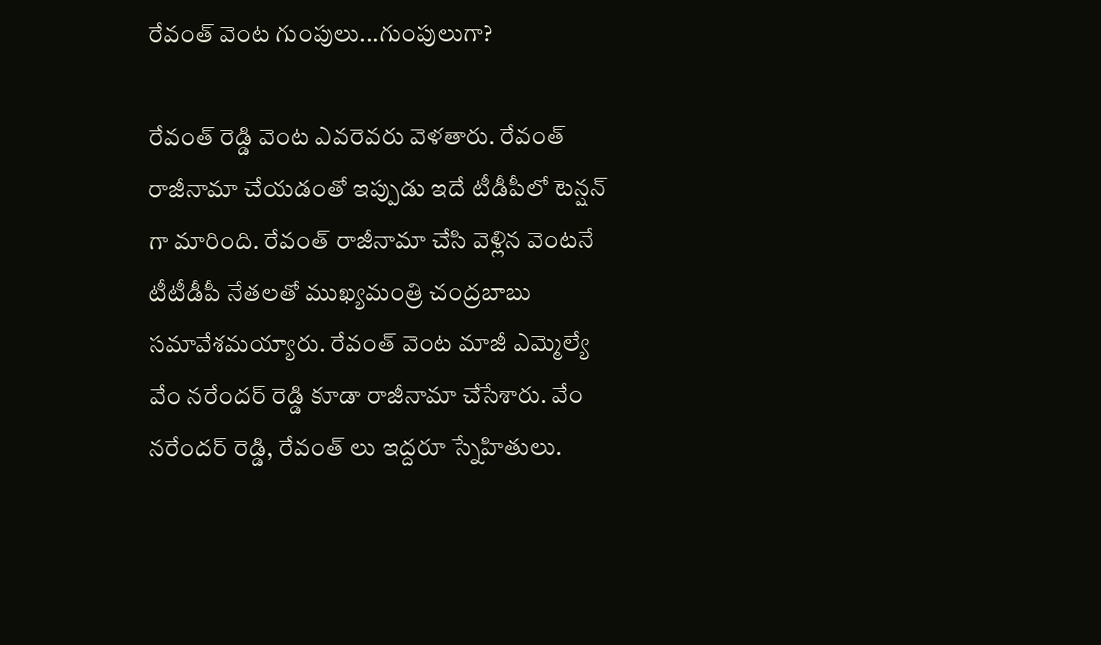రేవంత్ వెంట గుంపులు...గుంపులుగా?

రేవంత్ రెడ్డి వెంట ఎవరెవరు వెళతారు. రేవంత్ రాజీనామా చేయడంతో ఇప్పుడు ఇదే టీడీపీలో టెన్షన్ గా మారింది. రేవంత్ రాజీనామా చేసి వెళ్లిన వెంటనే టీటీడీపీ నేతలతో ముఖ్యమంత్రి చంద్రబాబు సమావేశమయ్యారు. రేవంత్ వెంట మాజీ ఎమ్మెల్యే వేం నరేందర్ రెడ్డి కూడా రాజీనామా చేసేశారు. వేం నరేందర్ రెడ్డి, రేవంత్ లు ఇద్దరూ స్నేహితులు.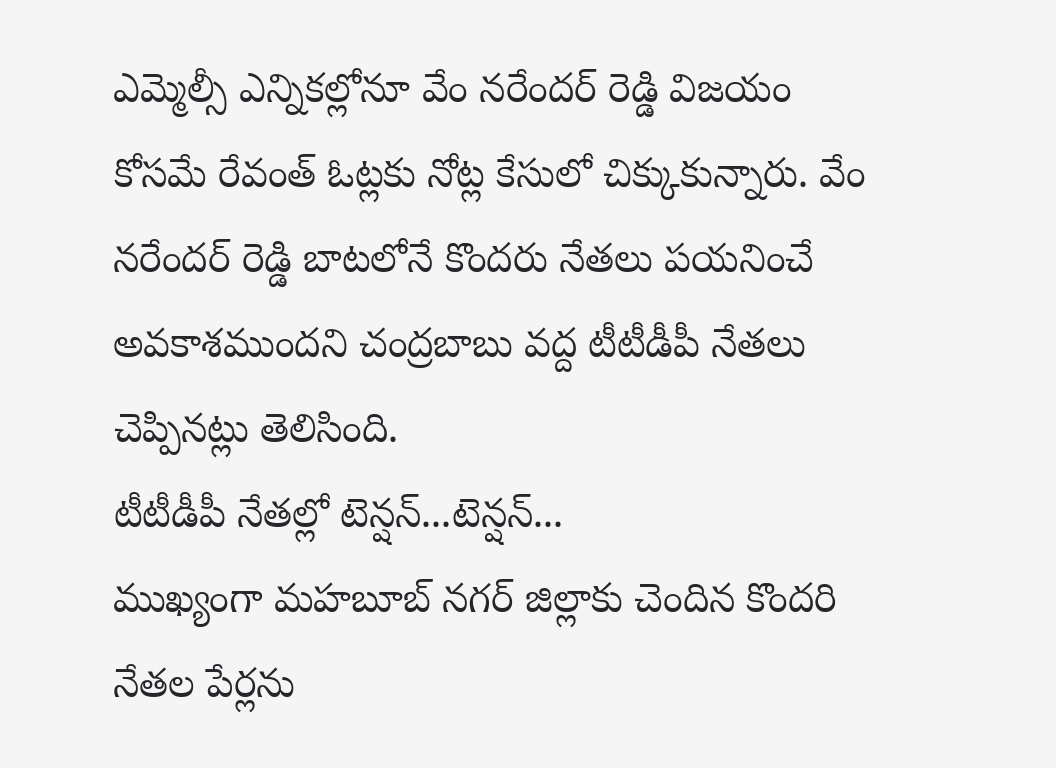ఎమ్మెల్సీ ఎన్నికల్లోనూ వేం నరేందర్ రెడ్డి విజయం కోసమే రేవంత్ ఓట్లకు నోట్ల కేసులో చిక్కుకున్నారు. వేం నరేందర్ రెడ్డి బాటలోనే కొందరు నేతలు పయనించే అవకాశముందని చంద్రబాబు వద్ద టీటీడీపీ నేతలు చెప్పినట్లు తెలిసింది.
టీటీడీపీ నేతల్లో టెన్షన్...టెన్షన్...
ముఖ్యంగా మహబూబ్ నగర్ జిల్లాకు చెందిన కొందరి నేతల పేర్లను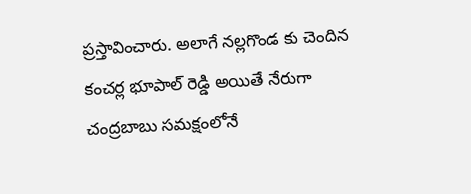ప్రస్తావించారు. అలాగే నల్లగొండ కు చెందిన కంచర్ల భూపాల్ రెడ్డి అయితే నేరుగా చంద్రబాబు సమక్షంలోనే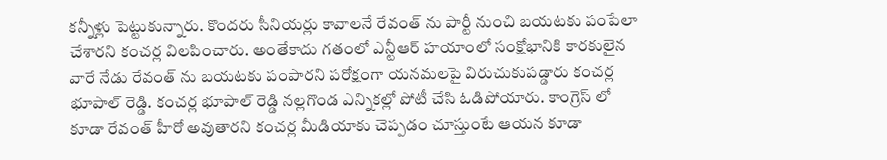కన్నీళ్లు పెట్టుకున్నారు. కొందరు సీనియర్లు కావాలనే రేవంత్ ను పార్టీ నుంచి బయటకు పంపేలా చేశారని కంచర్ల విలపించారు. అంతేకాదు గతంలో ఎన్టీఆర్ హయాంలో సంక్షోభానికి కారకులైన వారే నేడు రేవంత్ ను బయటకు పంపారని పరోక్షంగా యనమలపై విరుచుకుపడ్డారు కంచర్ల భూపాల్ రెడ్డి. కంచర్ల భూపాల్ రెడ్డి నల్లగొండ ఎన్నికల్లో పోటీ చేసి ఓడిపోయారు. కాంగ్రెస్ లో కూడా రేవంత్ హీరో అవుతారని కంచర్ల మీడియాకు చెప్పడం చూస్తుంటే ఆయన కూడా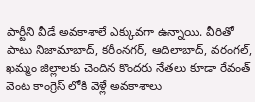పార్టీని వీడే అవకాశాలే ఎక్కువగా ఉన్నాయి. వీరితో పాటు నిజామాబాద్, కరీంనగర్, ఆదిలాబాద్, వరంగల్, ఖమ్మం జిల్లాలకు చెందిన కొందరు నేతలు కూడా రేవంత్ వెంట కాంగ్రెస్ లోకి వెళ్లే అవకాశాలు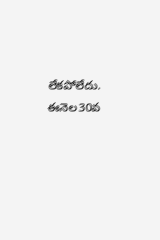లేకపోలేదు. ఈనెల30వ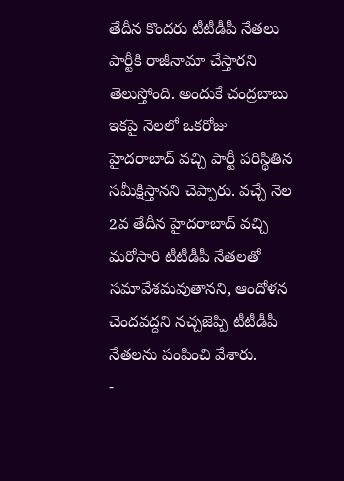తేదీన కొందరు టీటీడీపీ నేతలు పార్టీకి రాజీనామా చేస్తారని తెలుస్తోంది. అందుకే చంద్రబాబు ఇకపై నెలలో ఒకరోజు హైదరాబాద్ వచ్చి పార్టీ పరిస్థితిన సమీక్షిస్తానని చెప్పారు. వచ్చే నెల 2వ తేదీన హైదరాబాద్ వచ్చి మరోసారి టీటీడీపీ నేతలతో సమావేశమవుతానని, ఆందోళన చెందవద్దని నచ్చజెప్పి టీటీడీపీ నేతలను పంపించి వేశారు.
-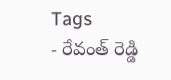Tags
- రేవంత్ రెడ్డి